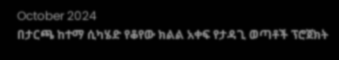October 2024
በታርጫ ከተማ ሲካሄድ የቆየው ክልል አቀፍ የታዳጊ ወጣቶች ፕሮጀክት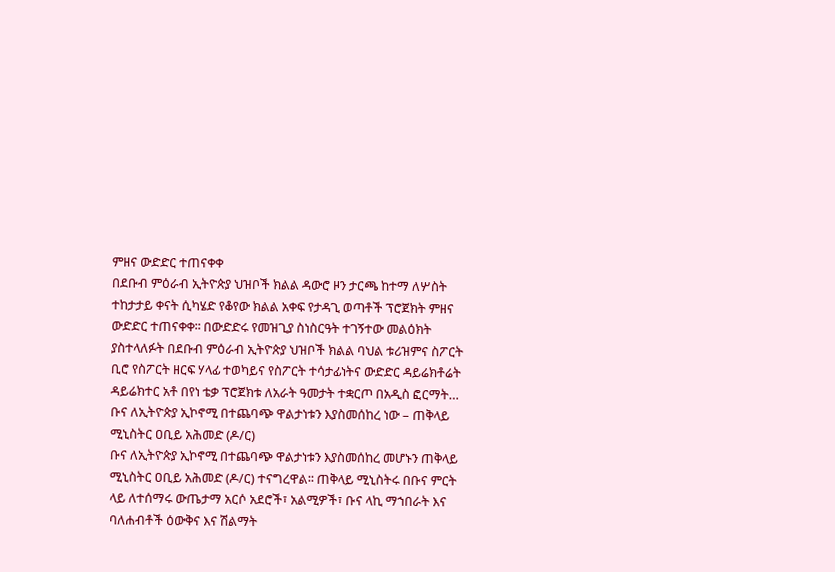ምዘና ውድድር ተጠናቀቀ
በደቡብ ምዕራብ ኢትዮጵያ ህዝቦች ክልል ዳውሮ ዞን ታርጫ ከተማ ለሦስት ተከታታይ ቀናት ሲካሄድ የቆየው ክልል አቀፍ የታዳጊ ወጣቶች ፕሮጀክት ምዘና ውድድር ተጠናቀቀ፡፡ በውድድሩ የመዝጊያ ስነስርዓት ተገኝተው መልዕክት ያስተላለፉት በደቡብ ምዕራብ ኢትዮጵያ ህዝቦች ክልል ባህል ቱሪዝምና ስፖርት ቢሮ የስፖርት ዘርፍ ሃላፊ ተወካይና የስፖርት ተሳታፊነትና ውድድር ዳይሬክቶሬት ዳይሬክተር አቶ በየነ ቴቃ ፕሮጀክቱ ለአራት ዓመታት ተቋርጦ በአዲስ ፎርማት…
ቡና ለኢትዮጵያ ኢኮኖሚ በተጨባጭ ዋልታነቱን እያስመሰከረ ነው – ጠቅላይ ሚኒስትር ዐቢይ አሕመድ (ዶ/ር)
ቡና ለኢትዮጵያ ኢኮኖሚ በተጨባጭ ዋልታነቱን እያስመሰከረ መሆኑን ጠቅላይ ሚኒስትር ዐቢይ አሕመድ (ዶ/ር) ተናግረዋል፡፡ ጠቅላይ ሚኒስትሩ በቡና ምርት ላይ ለተሰማሩ ውጤታማ አርሶ አደሮች፣ አልሚዎች፣ ቡና ላኪ ማኀበራት እና ባለሐብቶች ዕውቅና እና ሽልማት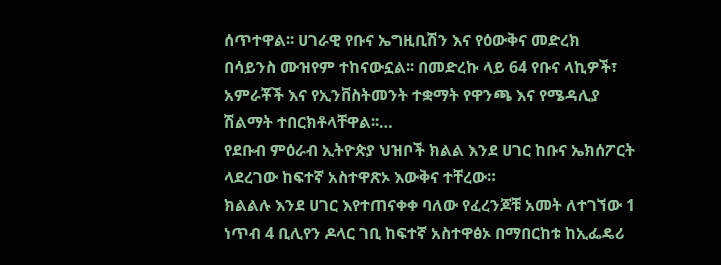ሰጥተዋል፡፡ ሀገራዊ የቡና ኤግዚቢሽን እና የዕውቅና መድረክ በሳይንስ ሙዝየም ተከናውኗል፡፡ በመድረኩ ላይ 64 የቡና ላኪዎች፣ አምራቾች እና የኢንቨስትመንት ተቋማት የዋንጫ እና የሜዳሊያ ሽልማት ተበርክቶላቸዋል፡፡…
የደቡብ ምዕራብ ኢትዮጵያ ህዝቦች ክልል እንደ ሀገር ከቡና ኤክሰፖርት ላደረገው ከፍተኛ አስተዋጽኦ እውቅና ተቸረው።
ክልልሉ እንደ ሀገር እየተጠናቀቀ ባለው የፈረንጆቹ አመት ለተገኘው 1 ነጥብ 4 ቢሊየን ዶላር ገቢ ከፍተኛ አስተዋፅኦ በማበርከቱ ከኢፌዴሪ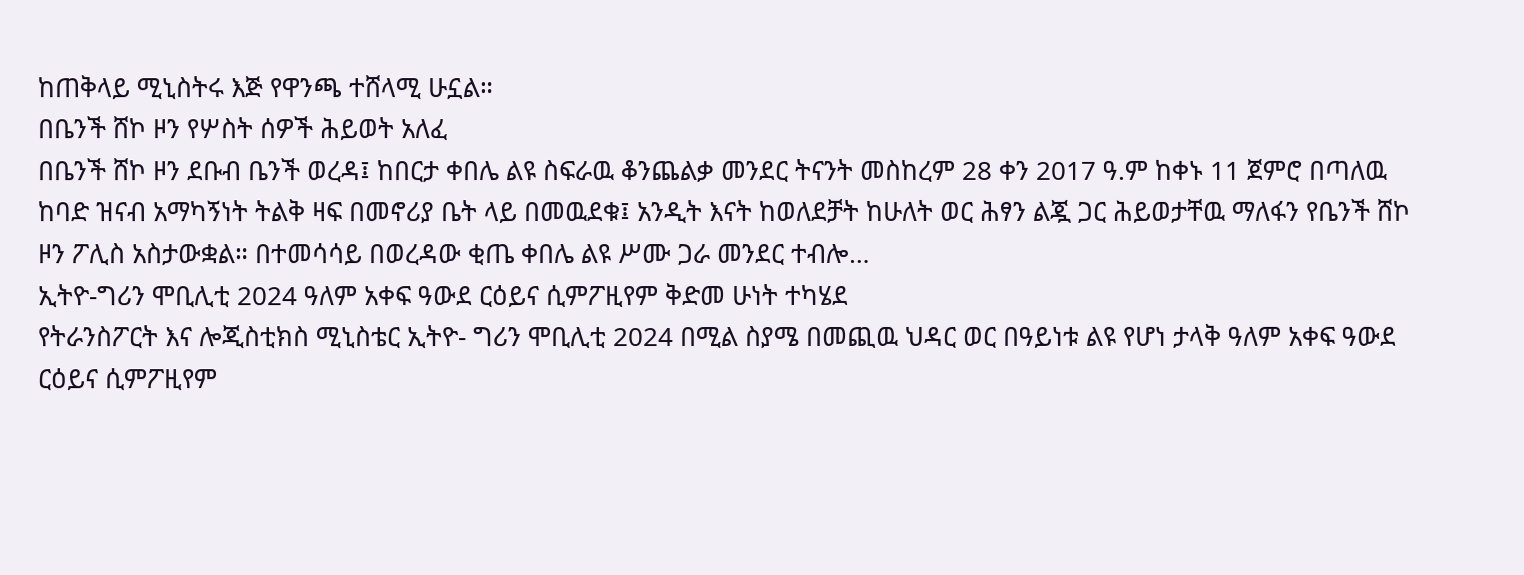ከጠቅላይ ሚኒስትሩ እጅ የዋንጫ ተሸላሚ ሁኗል።
በቤንች ሸኮ ዞን የሦስት ሰዎች ሕይወት አለፈ
በቤንች ሸኮ ዞን ደቡብ ቤንች ወረዳ፤ ከበርታ ቀበሌ ልዩ ስፍራዉ ቆንጨልቃ መንደር ትናንት መስከረም 28 ቀን 2017 ዓ.ም ከቀኑ 11 ጀምሮ በጣለዉ ከባድ ዝናብ አማካኝነት ትልቅ ዛፍ በመኖሪያ ቤት ላይ በመዉደቁ፤ አንዲት እናት ከወለደቻት ከሁለት ወር ሕፃን ልጇ ጋር ሕይወታቸዉ ማለፋን የቤንች ሸኮ ዞን ፖሊስ አስታውቋል። በተመሳሳይ በወረዳው ቂጤ ቀበሌ ልዩ ሥሙ ጋራ መንደር ተብሎ…
ኢትዮ-ግሪን ሞቢሊቲ 2024 ዓለም አቀፍ ዓውደ ርዕይና ሲምፖዚየም ቅድመ ሁነት ተካሄደ
የትራንስፖርት እና ሎጂስቲክስ ሚኒስቴር ኢትዮ- ግሪን ሞቢሊቲ 2024 በሚል ስያሜ በመጪዉ ህዳር ወር በዓይነቱ ልዩ የሆነ ታላቅ ዓለም አቀፍ ዓውደ ርዕይና ሲምፖዚየም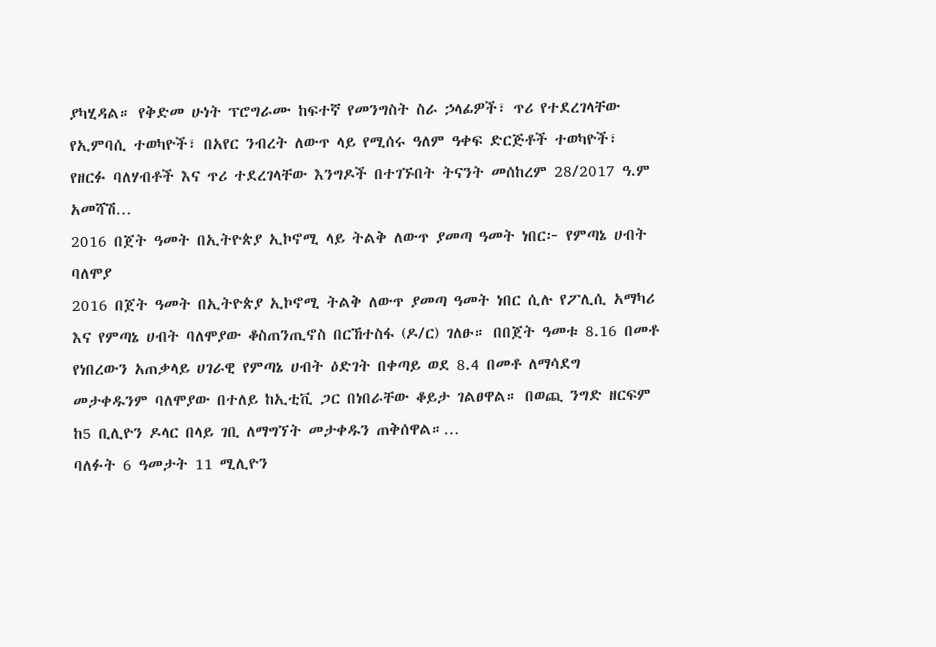ያካሂዳል። የቅድመ ሁነት ፕሮግራሙ ከፍተኛ የመንግስት ስራ ኃላፊዎች፣ ጥሪ የተደረገላቸው የኢምባሲ ተወካዮች፣ በአየር ንብረት ለውጥ ላይ የሚሰሩ ዓለም ዓቀፍ ድርጅቶች ተወካዮች፣ የዘርፉ ባለሃብቶች እና ጥሪ ተደረገላቸው እንግዶች በተገኙበት ትናንት መሰከረም 28/2017 ዓ.ም አመሻሽ…
2016 በጀት ዓመት በኢትዮጵያ ኢኮኖሚ ላይ ትልቅ ለውጥ ያመጣ ዓመት ነበር፦ የምጣኔ ሀብት ባለሞያ
2016 በጀት ዓመት በኢትዮጵያ ኢኮኖሚ ትልቅ ለውጥ ያመጣ ዓመት ነበር ሲሉ የፖሊሲ አማካሪ እና የምጣኔ ሀብት ባለሞያው ቆስጠንጢኖስ በርኸተስፋ (ዶ/ር) ገለፁ። በበጀት ዓመቱ 8.16 በመቶ የነበረውን አጠቃላይ ሀገራዊ የምጣኔ ሀብት ዕድገት በቀጣይ ወደ 8.4 በመቶ ለማሳደግ መታቀዱንም ባለሞያው በተለይ ከኢቲቪ ጋር በነበራቸው ቆይታ ገልፀዋል። በወጪ ንግድ ዘርፍም ከ5 ቢሊዮን ዶላር በላይ ገቢ ለማግኘት መታቀዱን ጠቅሰዋል።…
ባለፉት 6 ዓመታት 11 ሚሊዮን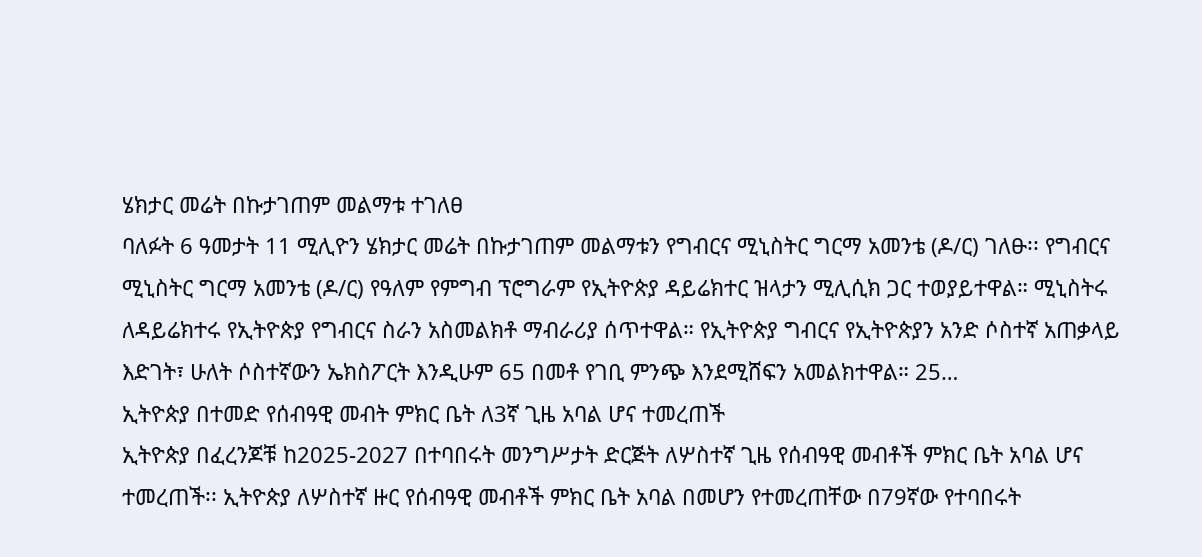ሄክታር መሬት በኩታገጠም መልማቱ ተገለፀ
ባለፉት 6 ዓመታት 11 ሚሊዮን ሄክታር መሬት በኩታገጠም መልማቱን የግብርና ሚኒስትር ግርማ አመንቴ (ዶ/ር) ገለፁ፡፡ የግብርና ሚኒስትር ግርማ አመንቴ (ዶ/ር) የዓለም የምግብ ፕሮግራም የኢትዮጵያ ዳይሬክተር ዝላታን ሚሊሲክ ጋር ተወያይተዋል። ሚኒስትሩ ለዳይሬክተሩ የኢትዮጵያ የግብርና ስራን አስመልክቶ ማብራሪያ ሰጥተዋል። የኢትዮጵያ ግብርና የኢትዮጵያን አንድ ሶስተኛ አጠቃላይ እድገት፣ ሁለት ሶስተኛውን ኤክስፖርት እንዲሁም 65 በመቶ የገቢ ምንጭ እንደሚሸፍን አመልክተዋል። 25…
ኢትዮጵያ በተመድ የሰብዓዊ መብት ምክር ቤት ለ3ኛ ጊዜ አባል ሆና ተመረጠች
ኢትዮጵያ በፈረንጆቹ ከ2025-2027 በተባበሩት መንግሥታት ድርጅት ለሦስተኛ ጊዜ የሰብዓዊ መብቶች ምክር ቤት አባል ሆና ተመረጠች፡፡ ኢትዮጵያ ለሦስተኛ ዙር የሰብዓዊ መብቶች ምክር ቤት አባል በመሆን የተመረጠቸው በ79ኛው የተባበሩት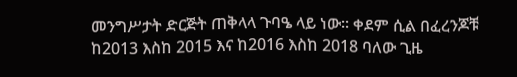መንግሥታት ድርጅት ጠቅላላ ጉባዔ ላይ ነው፡፡ ቀደም ሲል በፈረንጆቹ ከ2013 እስከ 2015 እና ከ2016 እስከ 2018 ባለው ጊዜ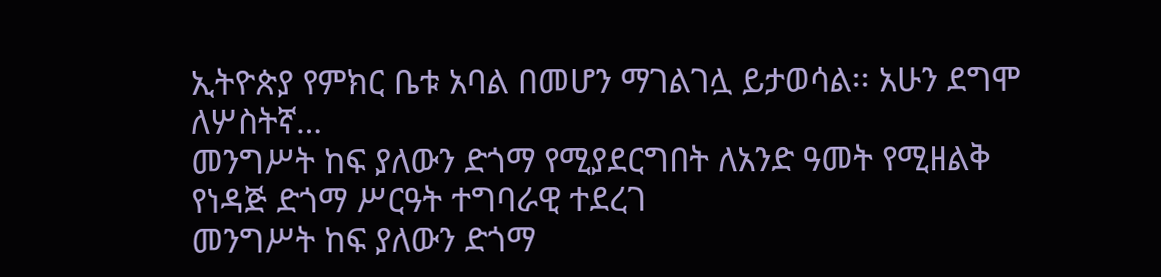ኢትዮጵያ የምክር ቤቱ አባል በመሆን ማገልገሏ ይታወሳል፡፡ አሁን ደግሞ ለሦስትኛ…
መንግሥት ከፍ ያለውን ድጎማ የሚያደርግበት ለአንድ ዓመት የሚዘልቅ የነዳጅ ድጎማ ሥርዓት ተግባራዊ ተደረገ
መንግሥት ከፍ ያለውን ድጎማ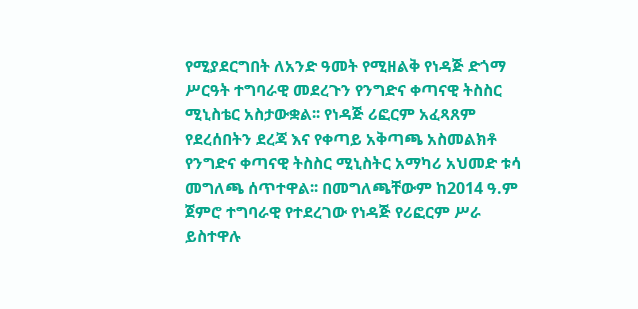የሚያደርግበት ለአንድ ዓመት የሚዘልቅ የነዳጅ ድጎማ ሥርዓት ተግባራዊ መደረጉን የንግድና ቀጣናዊ ትስስር ሚኒስቴር አስታውቋል፡፡ የነዳጅ ሪፎርም አፈጻጸም የደረሰበትን ደረጃ እና የቀጣይ አቅጣጫ አስመልክቶ የንግድና ቀጣናዊ ትስስር ሚኒስትር አማካሪ አህመድ ቱሳ መግለጫ ሰጥተዋል፡፡ በመግለጫቸውም ከ2014 ዓ.ም ጀምሮ ተግባራዊ የተደረገው የነዳጅ የሪፎርም ሥራ ይስተዋሉ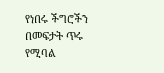የነበሩ ችግሮችን በመፍታት ጥሩ የሚባል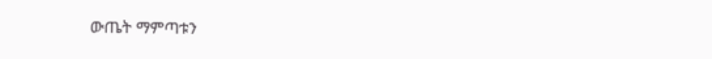ውጤት ማምጣቱን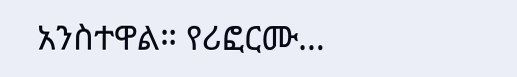አንስተዋል። የሪፎርሙ…